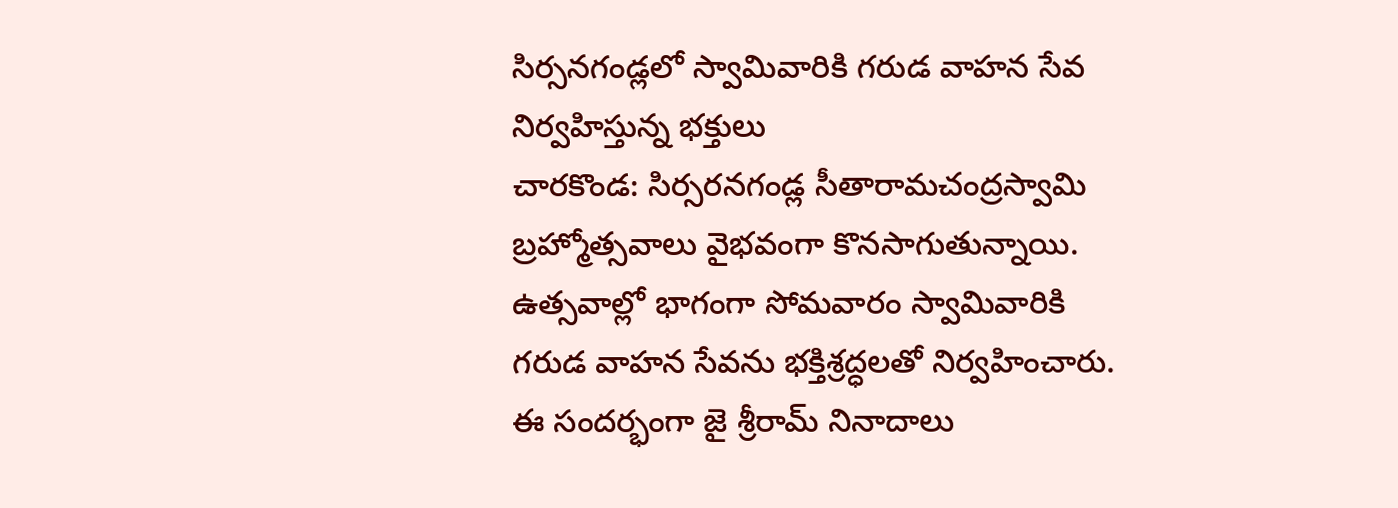సిర్సనగండ్లలో స్వామివారికి గరుడ వాహన సేవ నిర్వహిస్తున్న భక్తులు
చారకొండ: సిర్సరనగండ్ల సీతారామచంద్రస్వామి బ్రహ్మోత్సవాలు వైభవంగా కొనసాగుతున్నాయి. ఉత్సవాల్లో భాగంగా సోమవారం స్వామివారికి గరుడ వాహన సేవను భక్తిశ్రద్ధలతో నిర్వహించారు. ఈ సందర్భంగా జై శ్రీరామ్ నినాదాలు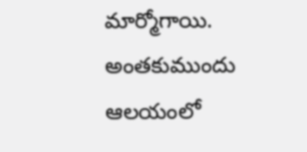మార్మోగాయి. అంతకుముందు ఆలయంలో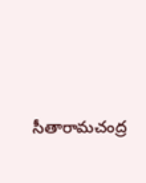సీతారామచంద్ర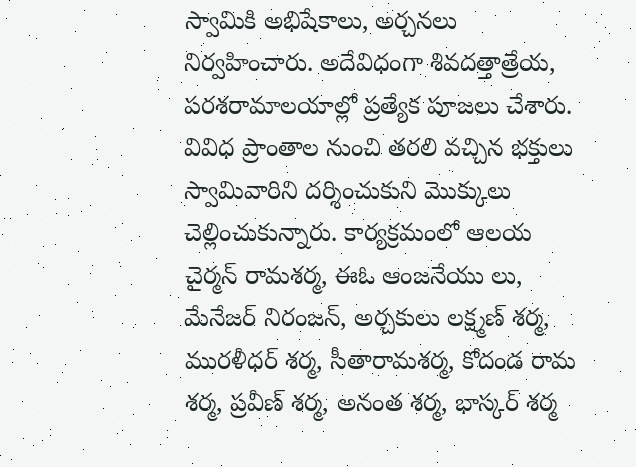స్వామికి అభిషేకాలు, అర్చనలు నిర్వహించారు. అదేవిధంగా శివదత్తాత్రేయ, పరశరామాలయాల్లో ప్రత్యేక పూజలు చేశారు. వివిధ ప్రాంతాల నుంచి తరలి వచ్చిన భక్తులు స్వామివారిని దర్శించుకుని మొక్కులు చెల్లించుకున్నారు. కార్యక్రమంలో ఆలయ చైర్మన్ రామశర్మ, ఈఓ ఆంజనేయు లు, మేనేజర్ నిరంజన్, అర్చకులు లక్ష్మణ్ శర్మ, మురళీధర్ శర్మ, సీతారామశర్మ, కోదండ రామ శర్మ, ప్రవీణ్ శర్మ, అనంత శర్మ, భాస్కర్ శర్మ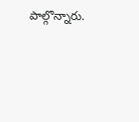పాల్గొన్నారు.